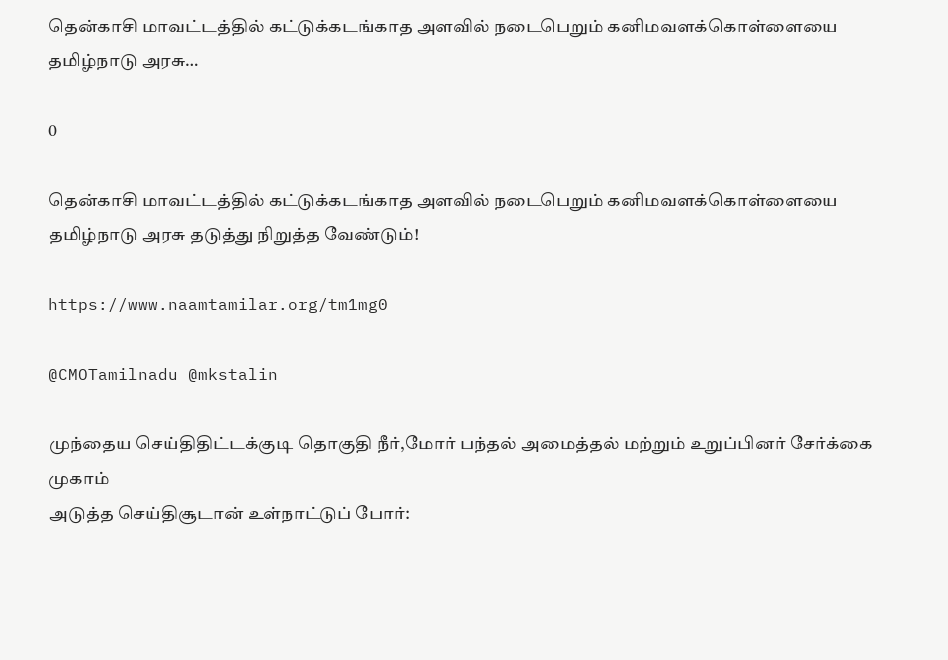தென்காசி மாவட்டத்தில் கட்டுக்கடங்காத அளவில் நடைபெறும் கனிமவளக்கொள்ளையை தமிழ்நாடு அரசு…

0

தென்காசி மாவட்டத்தில் கட்டுக்கடங்காத அளவில் நடைபெறும் கனிமவளக்கொள்ளையை தமிழ்நாடு அரசு தடுத்து நிறுத்த வேண்டும்!

https://www.naamtamilar.org/tm1mg0

@CMOTamilnadu @mkstalin

முந்தைய செய்திதிட்டக்குடி தொகுதி நீர்,மோர் பந்தல் அமைத்தல் மற்றும் உறுப்பினர் சேர்க்கை முகாம்
அடுத்த செய்திசூடான் உள்நாட்டுப் போர்: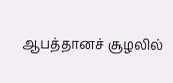ஆபத்தானச் சூழலில்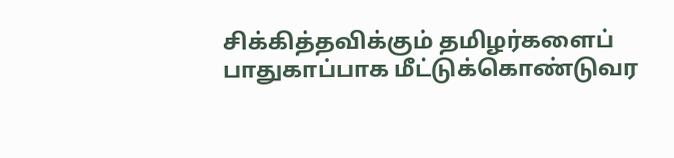சிக்கித்தவிக்கும் தமிழர்களைப் பாதுகாப்பாக மீட்டுக்கொண்டுவர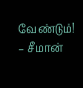வேண்டும்! – சீமான்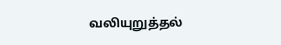வலியுறுத்தல்